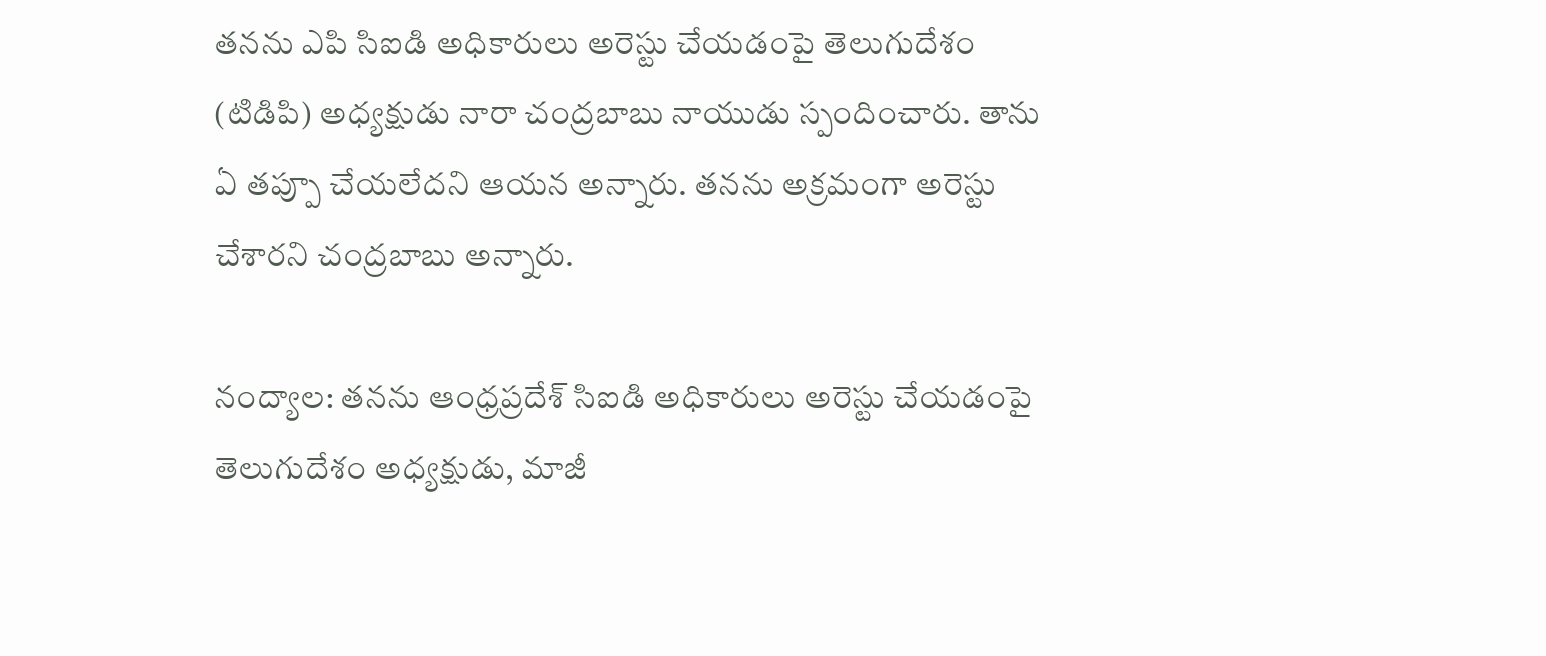తనను ఎపి సిఐడి అధికారులు అరెస్టు చేయడంపై తెలుగుదేశం (టిడిపి) అధ్యక్షుడు నారా చంద్రబాబు నాయుడు స్పందించారు. తాను ఏ తప్పూ చేయలేదని ఆయన అన్నారు. తనను అక్రమంగా అరెస్టు చేశారని చంద్రబాబు అన్నారు.

నంద్యాల: తనను ఆంధ్రప్రదేశ్ సిఐడి అధికారులు అరెస్టు చేయడంపై తెలుగుదేశం అధ్యక్షుడు, మాజీ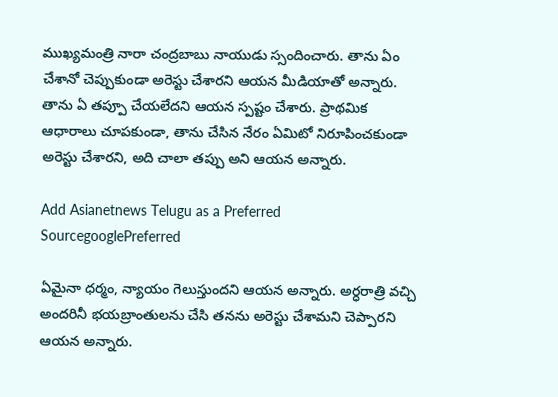ముఖ్యమంత్రి నారా చంద్రబాబు నాయుడు స్సందించారు. తాను ఏం చేశానో చెప్పుకుండా అరెస్టు చేశారని ఆయన మీడియాతో అన్నారు. తాను ఏ తప్పూ చేయలేదని ఆయన స్పష్టం చేశారు. ప్రాథమిక ఆధారాలు చూపకుండా, తాను చేసిన నేరం ఏమిటో నిరూపించకుండా అరెస్టు చేశారని, అది చాలా తప్పు అని ఆయన అన్నారు.

Add Asianetnews Telugu as a Preferred SourcegooglePreferred

ఏమైనా ధర్మం, న్యాయం గెలుస్తుందని ఆయన అన్నారు. అర్ధరాత్రి వచ్చి అందరినీ భయబ్రాంతులను చేసి తనను అరెస్టు చేశామని చెప్పారని ఆయన అన్నారు.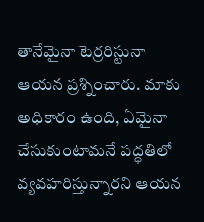తానేమైనా టెర్రరిస్టునా ఆయన ప్రశ్నించారు. మాకు అధికారం ఉంది, ఏమైనా చేసుకుంటామనే పద్ధతిలో వ్యవహరిస్తున్నారని ఆయన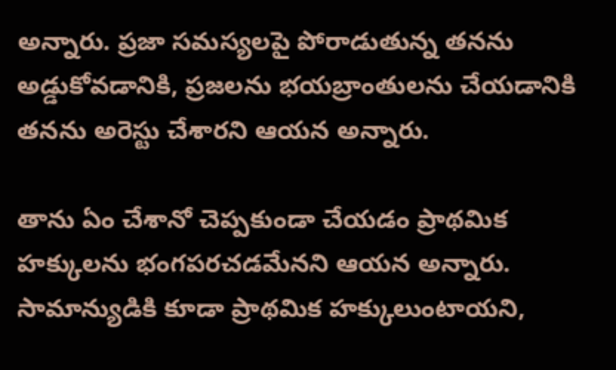అన్నారు. ప్రజా సమస్యలపై పోరాడుతున్న తనను అడ్డుకోవడానికి, ప్రజలను భయబ్రాంతులను చేయడానికి తనను అరెస్టు చేశారని ఆయన అన్నారు.

తాను ఏం చేశానో చెప్పకుండా చేయడం ప్రాథమిక హక్కులను భంగపరచడమేనని ఆయన అన్నారు. సామాన్యుడికి కూడా ప్రాథమిక హక్కులుంటాయని,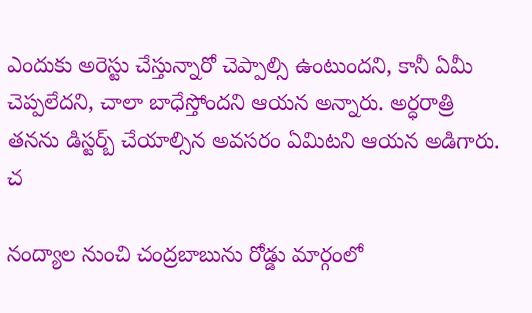ఎందుకు అరెస్టు చేస్తున్నారో చెప్పాల్సి ఉంటుందని, కానీ ఏమీ చెప్పలేదని, చాలా బాధేస్తోందని ఆయన అన్నారు. అర్ధరాత్రి తనను డిస్టర్బ్ చేయాల్సిన అవసరం ఏమిటని ఆయన అడిగారు. చ

నంద్యాల నుంచి చంద్రబాబును రోడ్డు మార్గంలో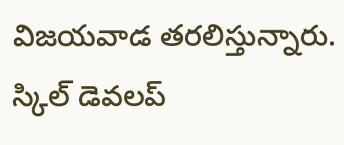విజయవాడ తరలిస్తున్నారు. స్కిల్ డెవలప్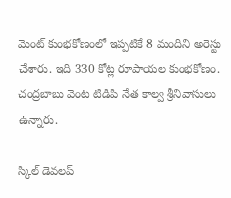మెంట్ కుంభకోణంలో ఇప్పటికే 8 మందిని అరెస్టు చేశారు. ఇది 330 కోట్ల రూపాయల కుంభకోణం. చంద్రబాబు వెంట టిడిపి నేత కాల్వ శ్రీనివాసులు ఉన్నారు.

స్కిల్ డెవలప్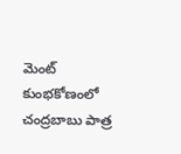మెంట్ కుంభకోణంలో చంద్రబాబు పాత్ర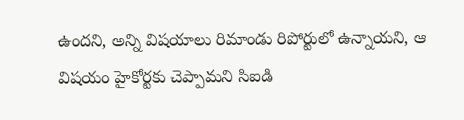ఉందని, అన్ని విషయాలు రిమాండు రిపోర్టులో ఉన్నాయని, ఆ విషయం హైకోర్టకు చెప్పామని సిఐడి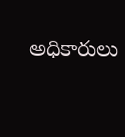అధికారులు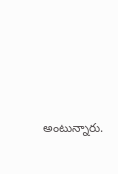అంటున్నారు.